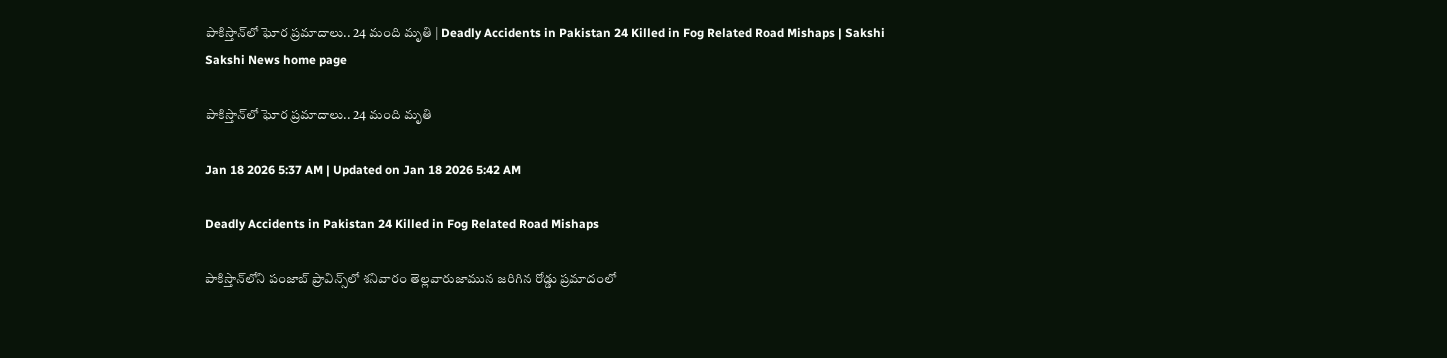పాకిస్తాన్‌లో ఘోర ప్రమాదాలు.. 24 మంది మృతి | Deadly Accidents in Pakistan 24 Killed in Fog Related Road Mishaps | Sakshi
Sakshi News home page

పాకిస్తాన్‌లో ఘోర ప్రమాదాలు.. 24 మంది మృతి

Jan 18 2026 5:37 AM | Updated on Jan 18 2026 5:42 AM

Deadly Accidents in Pakistan 24 Killed in Fog Related Road Mishaps

పాకిస్తాన్‌లోని పంజాబ్ ప్రావిన్స్‌లో శనివారం తెల్లవారుజామున జరిగిన రోడ్డు ప్రమాదంలో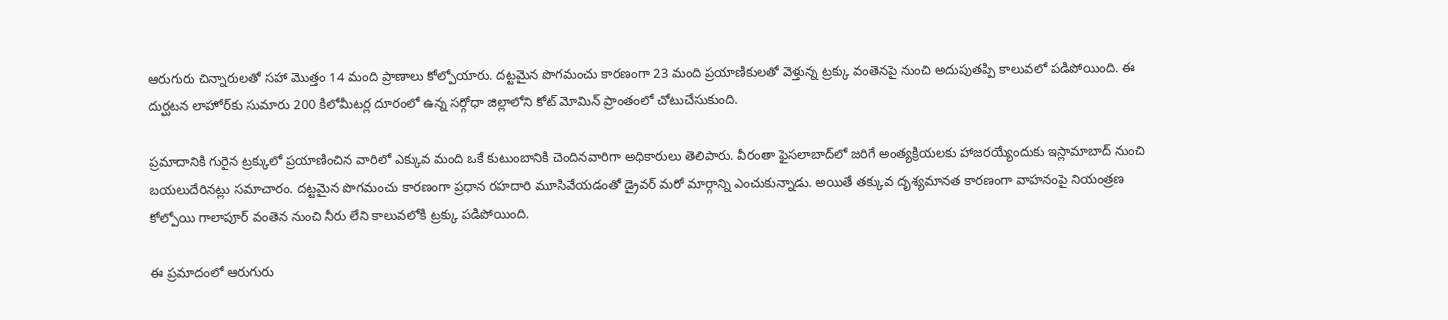ఆరుగురు చిన్నారులతో సహా మొత్తం 14 మంది ప్రాణాలు కోల్పోయారు. దట్టమైన పొగమంచు కారణంగా 23 మంది ప్రయాణికులతో వెళ్తున్న ట్రక్కు వంతెనపై నుంచి అదుపుతప్పి కాలువలో పడిపోయింది. ఈ దుర్ఘటన లాహోర్‌కు సుమారు 200 కిలోమీటర్ల దూరంలో ఉన్న సర్గోధా జిల్లాలోని కోట్ మోమిన్ ప్రాంతంలో చోటుచేసుకుంది.

ప్రమాదానికి గురైన ట్రక్కులో ప్రయాణించిన వారిలో ఎక్కువ మంది ఒకే కుటుంబానికి చెందినవారిగా అధికారులు తెలిపారు. వీరంతా ఫైసలాబాద్‌లో జరిగే అంత్యక్రియలకు హాజరయ్యేందుకు ఇస్లామాబాద్ నుంచి బయలుదేరినట్లు సమాచారం. దట్టమైన పొగమంచు కారణంగా ప్రధాన రహదారి మూసివేయడంతో డ్రైవర్ మరో మార్గాన్ని ఎంచుకున్నాడు. అయితే తక్కువ దృశ్యమానత కారణంగా వాహనంపై నియంత్రణ కోల్పోయి గాలాపూర్ వంతెన నుంచి నీరు లేని కాలువలోకి ట్రక్కు పడిపోయింది.

ఈ ప్రమాదంలో ఆరుగురు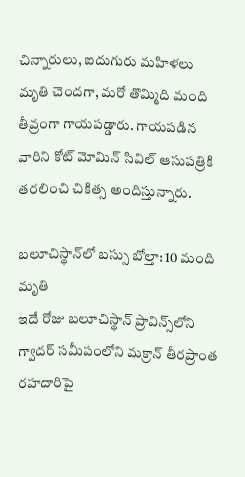చిన్నారులు, ఐదుగురు మహిళలు మృతి చెందగా, మరో తొమ్మిది మంది తీవ్రంగా గాయపడ్డారు. గాయపడిన వారిని కోట్ మోమిన్ సివిల్ ఆసుపత్రికి తరలించి చికిత్స అందిస్తున్నారు.

బలూచిస్థాన్‌లో బస్సు బోల్తా: 10 మంది మృతి
ఇదే రోజు బలూచిస్థాన్ ప్రావిన్స్‌లోని గ్వాదర్ సమీపంలోని మక్రాన్ తీరప్రాంత రహదారిపై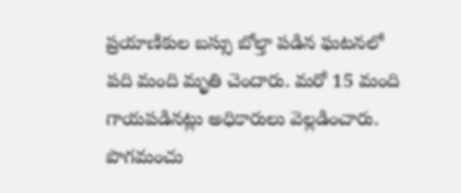ప్రయాణికుల బస్సు బోల్తా పడిన ఘటనలో పది మంది మృతి చెందారు. మరో 15 మంది గాయపడినట్లు అధికారులు వెల్లడించారు. పొగమంచు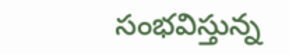సంభవిస్తున్న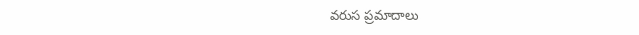వరుస ప్రమాదాలు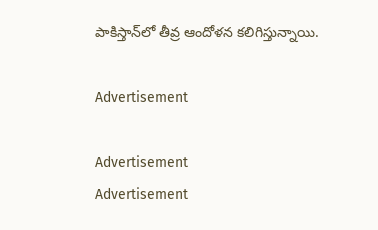పాకిస్తాన్‌లో తీవ్ర ఆందోళన కలిగిస్తున్నాయి.

Advertisement

Advertisement
Advertisement